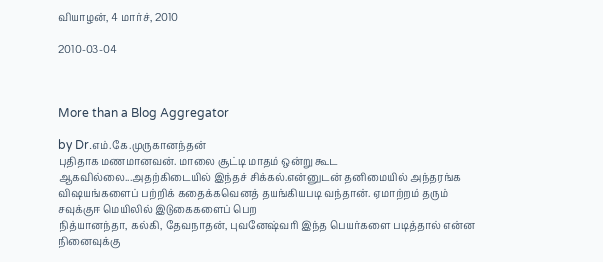வியாழன், 4 மார்ச், 2010

2010-03-04



More than a Blog Aggregator

by Dr.எம்.கே.முருகானந்தன்
புதிதாக மணமானவன். மாலை சூட்டி மாதம் ஒன்று கூட ஆகவில்லை...அதற்கிடையில் இந்தச் சிக்கல்.என்னுடன் தனிமையில் அந்தரங்க விஷயங்களைப் பற்றிக் கதைக்கவெனத் தயங்கியபடி வந்தான். ஏமாற்றம் தரும்
சவுக்குஈ மெயிலில் இடுகைகளைப் பெற
நித்யான‌ந்தா, க‌ல்கி, தேவ‌நாதன், புவ‌னேஷ்வ‌ரி இந்த‌ பெய‌ர்க‌ளை ப‌டித்தால் என்ன‌ நினைவுக்கு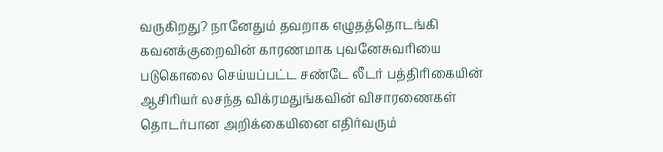வ‌ருகிற‌து? நானேதும் த‌வ‌றாக‌ எழுத‌த்தொட‌ங்கி க‌வ‌னக்குறைவின் கார‌ண‌மாக‌ புவ‌னேசுவ‌ரியை
படுகொலை செய்யப்பட்ட சண்டே லீடர் பத்திரிகையின் ஆசிரியர் லசந்த விக்ரமதுங்கவின் விசாரணைகள் தொடர்பான அறிக்கையினை எதிர்வரும்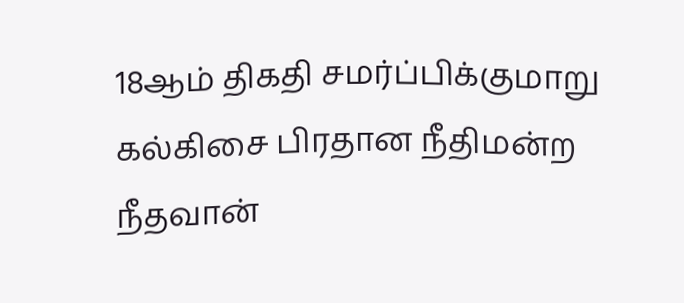18ஆம் திகதி சமர்ப்பிக்குமாறு கல்கிசை பிரதான நீதிமன்ற நீதவான்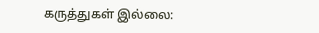கருத்துகள் இல்லை: